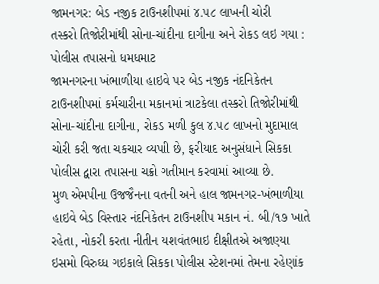જામનગર: બેડ નજીક ટાઉનશીપમાં ૪.૫૮ લાખની ચોરી
તસ્કરો તિજોરીમાંથી સોના-ચાંદીના દાગીના અને રોકડ લઇ ગયા : પોલીસ તપાસનો ધમધમાટ
જામનગરના ખંભાળીયા હાઇવે પર બેડ નજીક નંદનિકેતન ટાઉનશીપમાં કર્મચારીના મકાનમાં ત્રાટકેલા તસ્કરો તિજોરીમાંથી સોના-ચાંદીના દાગીના, રોકડ મળી કુલ ૪.૫૮ લાખનો મુદામાલ ચોરી કરી જતા ચકચાર વ્યપાી છે, ફરીયાદ અનુસંધાને સિકકા પોલીસ દ્વારા તપાસના ચક્રો ગતીમાન કરવામાં આવ્યા છે.
મુળ એમપીના ઉજજૈનના વતની અને હાલ જામનગર-ખંભાળીયા હાઇવે બેડ વિસ્તાર નંદનિકેતન ટાઉનશીપ મકાન નં. બી/૧૭ ખાતે રહેતા, નોકરી કરતા નીતીન યશવંતભાઇ દીક્ષીતએ અજાણ્યા ઇસમો વિરુઘ્ધ ગઇકાલે સિકકા પોલીસ સ્ટેશનમાં તેમના રહેણાંક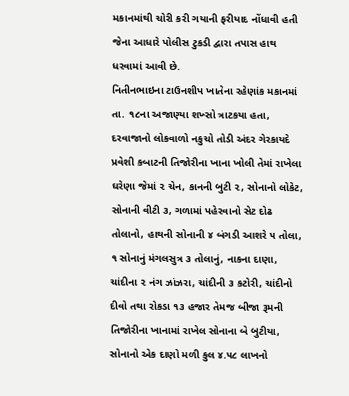મકાનમાંથી ચોરી કરી ગયાની ફરીયાદ નોંધાવી હતી જેના આધારે પોલીસ ટુકડી દ્વારા તપાસ હાથ ધરવામાં આવી છે.
નિતીનભાઇના ટાઉનશીપ ખાતેના રહેણાંક મકાનમાં તા. ૧૮ના અજાણ્યા શખ્સો ત્રાટકયા હતા, દરવાજાનો લોકવાળો નકુચો તોડી અંદર ગેરકાયદે પ્રવેશી કબાટની તિજોરીના ખાના ખોલી તેમાં રાખેલા ઘરેણા જેમાં ૨ ચેન, કાનની બુટી ૨, સોનાનો લોકેટ, સોનાની વીટી ૩, ગળામાં પહેરવાનો સેટ દોઢ તોલાનો, હાથની સોનાની ૪ બંગડી આશરે ૫ તોલા, ૧ સોનાનું મંગલસુત્ર ૩ તોલાનું, નાકના દાણા, ચાંદીના ૨ નંગ ઝાંઝરા, ચાંદીની ૩ કટોરી, ચાંદીનો દીવો તથા રોકડા ૧૩ હજાર તેમજ બીજા રૂમની તિજોરીના ખાનામાં રાખેલ સોનાના બે બુટીયા, સોનાનો એક દાણો મળી કુલ ૪.૫૮ લાખનો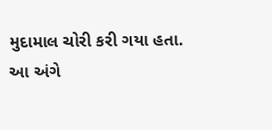મુદામાલ ચોરી કરી ગયા હતા.
આ અંગે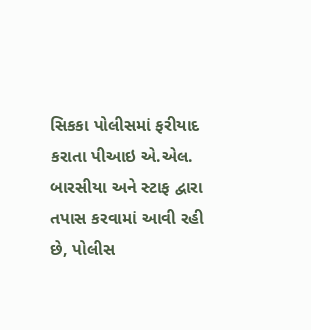સિકકા પોલીસમાં ફરીયાદ કરાતા પીઆઇ એ.એલ. બારસીયા અને સ્ટાફ દ્વારા તપાસ કરવામાં આવી રહી છે, પોલીસ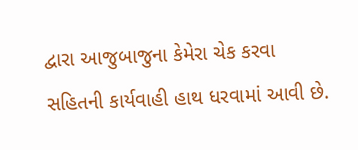દ્વારા આજુબાજુના કેમેરા ચેક કરવા સહિતની કાર્યવાહી હાથ ધરવામાં આવી છે.